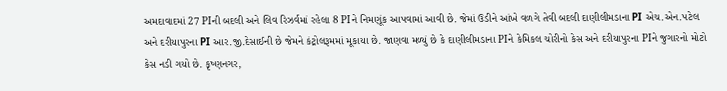અમદાવાદમાં 27 PIની બદલી અને લિવ રિઝર્વમાં રહેલા 8 PIને નિમણૂંક આપવામાં આવી છે. જેમાં ઉડીને આંખે વળગે તેવી બદલી દાણીલીમડાના PI એચ.એન.પટેલ અને દરીયાપુરના PI આર.જી.દેસાઈની છે જેમને કંટ્રોલરૂમમાં મૂકાયા છે. જાણવા મળ્યું છે કે દાણીલીમડાના PIને કેમિકલ ચોરીનો કેસ અને દરીયાપુરના PIને જુગારનો મોટો કેસ નડી ગયો છે. કૃષ્ણનગર,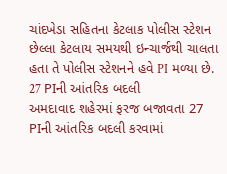ચાંદખેડા સહિતના કેટલાક પોલીસ સ્ટેશન છેલ્લા કેટલાય સમયથી ઇન્ચાર્જથી ચાલતા હતા તે પોલીસ સ્ટેશનને હવે PI મળ્યા છે. 27 PIની આંતરિક બદલી
અમદાવાદ શહેરમાં ફરજ બજાવતા 27 PIની આંતરિક બદલી કરવામાં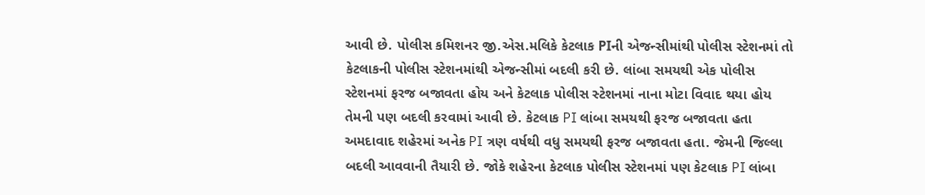આવી છે. પોલીસ કમિશનર જી.એસ.મલિકે કેટલાક PIની એજન્સીમાંથી પોલીસ સ્ટેશનમાં તો કેટલાકની પોલીસ સ્ટેશનમાંથી એજન્સીમાં બદલી કરી છે. લાંબા સમયથી એક પોલીસ સ્ટેશનમાં ફરજ બજાવતા હોય અને કેટલાક પોલીસ સ્ટેશનમાં નાના મોટા વિવાદ થયા હોય તેમની પણ બદલી કરવામાં આવી છે. કેટલાક PI લાંબા સમયથી ફરજ બજાવતા હતા
અમદાવાદ શહેરમાં અનેક PI ત્રણ વર્ષથી વધુ સમયથી ફરજ બજાવતા હતા. જેમની જિલ્લા બદલી આવવાની તૈયારી છે. જોકે શહેરના કેટલાક પોલીસ સ્ટેશનમાં પણ કેટલાક PI લાંબા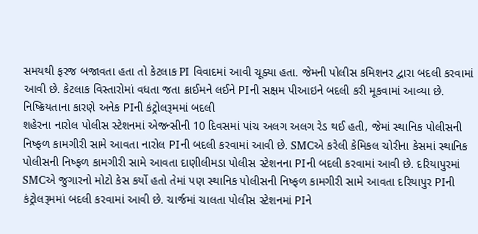સમયથી ફરજ બજાવતા હતા તો કેટલાક PI વિવાદમાં આવી ચૂક્યા હતા. જેમની પોલીસ કમિશનર દ્વારા બદલી કરવામાં આવી છે. કેટલાક વિસ્તારોમાં વધતા જતા ક્રાઈમને લઈને PIની સક્ષમ પીઆઇને બદલી કરી મૂકવામાં આવ્યા છે. નિષ્ક્રિયતાના કારણે અનેક PIની કંટ્રોલરૂમમાં બદલી
શહેરના નારોલ પોલીસ સ્ટેશનમાં એજન્સીની 10 દિવસમાં પાંચ અલગ અલગ રેડ થઈ હતી, જેમાં સ્થાનિક પોલીસની નિષ્ફળ કામગીરી સામે આવતા નારોલ PIની બદલી કરવામાં આવી છે. SMCએ કરેલી કેમિકલ ચોરીના કેસમાં સ્થાનિક પોલીસની નિષ્ફળ કામગીરી સામે આવતા દાણીલીમડા પોલીસ સ્ટેશનના PIની બદલી કરવામાં આવી છે. દરિયાપુરમાં SMCએ જુગારનો મોટો કેસ કર્યો હતો તેમાં પણ સ્થાનિક પોલીસની નિષ્ફળ કામગીરી સામે આવતા દરિયાપુર PIની કંટ્રોલરૂમમાં બદલી કરવામાં આવી છે. ચાર્જમાં ચાલતા પોલીસ સ્ટેશનમાં PIને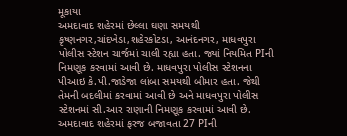મૂકાયા
અમદાવાદ શહેરમાં છેલ્લા ઘણા સમયથી કૃષ્ણનગર,ચાંદખેડા,શહેરકોટડા, આનંદનગર, માધવપુરા પોલીસ સ્ટેશન ચાર્જમાં ચાલી રહ્યા હતા. જ્યાં નિયમિત PIની નિમણૂક કરવામાં આવી છે. માધવપુરા પોલીસ સ્ટેશનના પીઆઇ કે.પી.જાડેજા લાંબા સમયથી બીમાર હતા. જેથી તેમની બદલીમાં કરવામાં આવી છે અને માધવપુરા પોલીસ સ્ટેશનમાં સી.આર રાણાની નિમણૂક કરવામાં આવી છે.
અમદાવાદ શહેરમાં ફરજ બજાવતા 27 PIની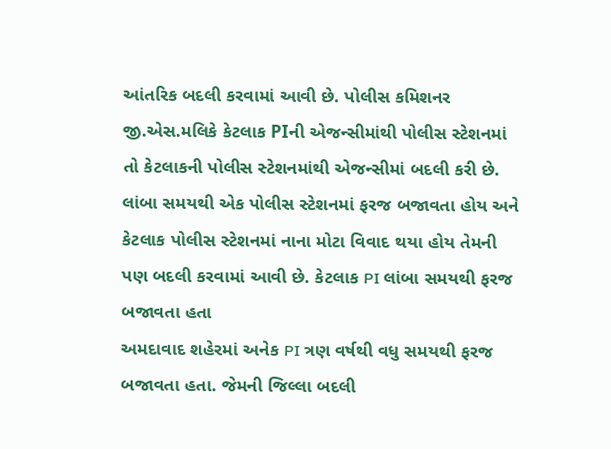આંતરિક બદલી કરવામાં આવી છે. પોલીસ કમિશનર જી.એસ.મલિકે કેટલાક PIની એજન્સીમાંથી પોલીસ સ્ટેશનમાં તો કેટલાકની પોલીસ સ્ટેશનમાંથી એજન્સીમાં બદલી કરી છે. લાંબા સમયથી એક પોલીસ સ્ટેશનમાં ફરજ બજાવતા હોય અને કેટલાક પોલીસ સ્ટેશનમાં નાના મોટા વિવાદ થયા હોય તેમની પણ બદલી કરવામાં આવી છે. કેટલાક PI લાંબા સમયથી ફરજ બજાવતા હતા
અમદાવાદ શહેરમાં અનેક PI ત્રણ વર્ષથી વધુ સમયથી ફરજ બજાવતા હતા. જેમની જિલ્લા બદલી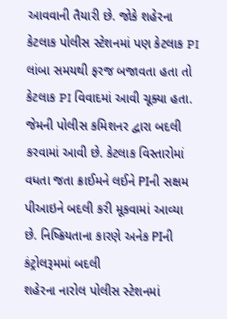આવવાની તૈયારી છે. જોકે શહેરના કેટલાક પોલીસ સ્ટેશનમાં પણ કેટલાક PI લાંબા સમયથી ફરજ બજાવતા હતા તો કેટલાક PI વિવાદમાં આવી ચૂક્યા હતા. જેમની પોલીસ કમિશનર દ્વારા બદલી કરવામાં આવી છે. કેટલાક વિસ્તારોમાં વધતા જતા ક્રાઈમને લઈને PIની સક્ષમ પીઆઇને બદલી કરી મૂકવામાં આવ્યા છે. નિષ્ક્રિયતાના કારણે અનેક PIની કંટ્રોલરૂમમાં બદલી
શહેરના નારોલ પોલીસ સ્ટેશનમાં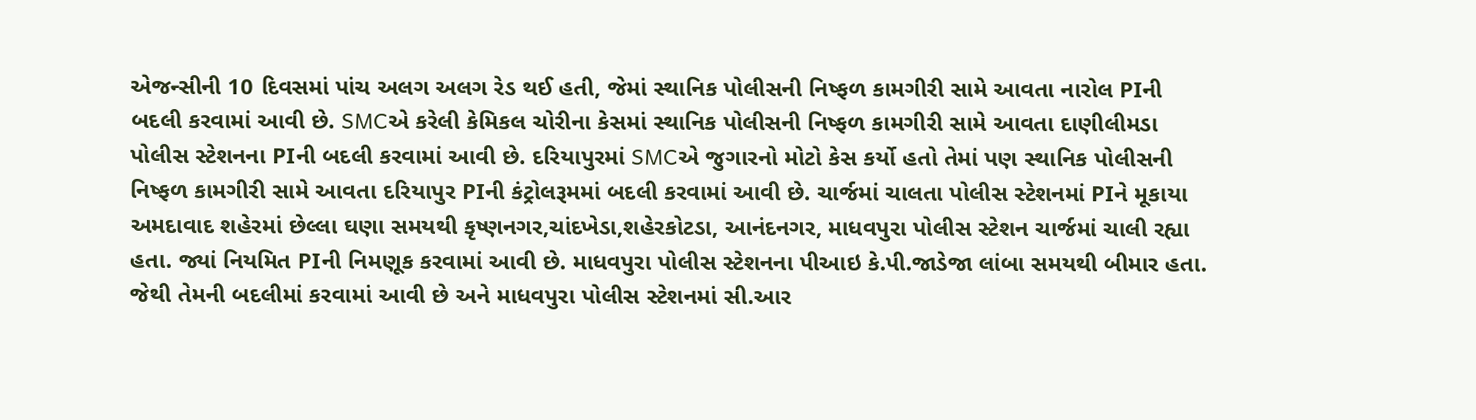એજન્સીની 10 દિવસમાં પાંચ અલગ અલગ રેડ થઈ હતી, જેમાં સ્થાનિક પોલીસની નિષ્ફળ કામગીરી સામે આવતા નારોલ PIની બદલી કરવામાં આવી છે. SMCએ કરેલી કેમિકલ ચોરીના કેસમાં સ્થાનિક પોલીસની નિષ્ફળ કામગીરી સામે આવતા દાણીલીમડા પોલીસ સ્ટેશનના PIની બદલી કરવામાં આવી છે. દરિયાપુરમાં SMCએ જુગારનો મોટો કેસ કર્યો હતો તેમાં પણ સ્થાનિક પોલીસની નિષ્ફળ કામગીરી સામે આવતા દરિયાપુર PIની કંટ્રોલરૂમમાં બદલી કરવામાં આવી છે. ચાર્જમાં ચાલતા પોલીસ સ્ટેશનમાં PIને મૂકાયા
અમદાવાદ શહેરમાં છેલ્લા ઘણા સમયથી કૃષ્ણનગર,ચાંદખેડા,શહેરકોટડા, આનંદનગર, માધવપુરા પોલીસ સ્ટેશન ચાર્જમાં ચાલી રહ્યા હતા. જ્યાં નિયમિત PIની નિમણૂક કરવામાં આવી છે. માધવપુરા પોલીસ સ્ટેશનના પીઆઇ કે.પી.જાડેજા લાંબા સમયથી બીમાર હતા. જેથી તેમની બદલીમાં કરવામાં આવી છે અને માધવપુરા પોલીસ સ્ટેશનમાં સી.આર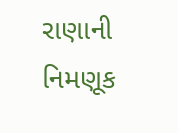રાણાની નિમણૂક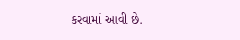કરવામાં આવી છે.